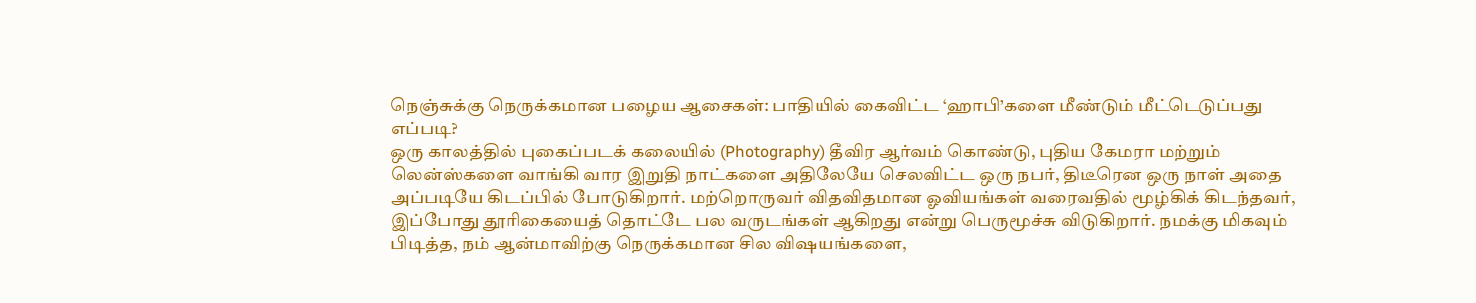நெஞ்சுக்கு நெருக்கமான பழைய ஆசைகள்: பாதியில் கைவிட்ட ‘ஹாபி’களை மீண்டும் மீட்டெடுப்பது எப்படி?
ஒரு காலத்தில் புகைப்படக் கலையில் (Photography) தீவிர ஆர்வம் கொண்டு, புதிய கேமரா மற்றும் லென்ஸ்களை வாங்கி வார இறுதி நாட்களை அதிலேயே செலவிட்ட ஒரு நபர், திடீரென ஒரு நாள் அதை அப்படியே கிடப்பில் போடுகிறார். மற்றொருவர் விதவிதமான ஓவியங்கள் வரைவதில் மூழ்கிக் கிடந்தவர், இப்போது தூரிகையைத் தொட்டே பல வருடங்கள் ஆகிறது என்று பெருமூச்சு விடுகிறார். நமக்கு மிகவும் பிடித்த, நம் ஆன்மாவிற்கு நெருக்கமான சில விஷயங்களை,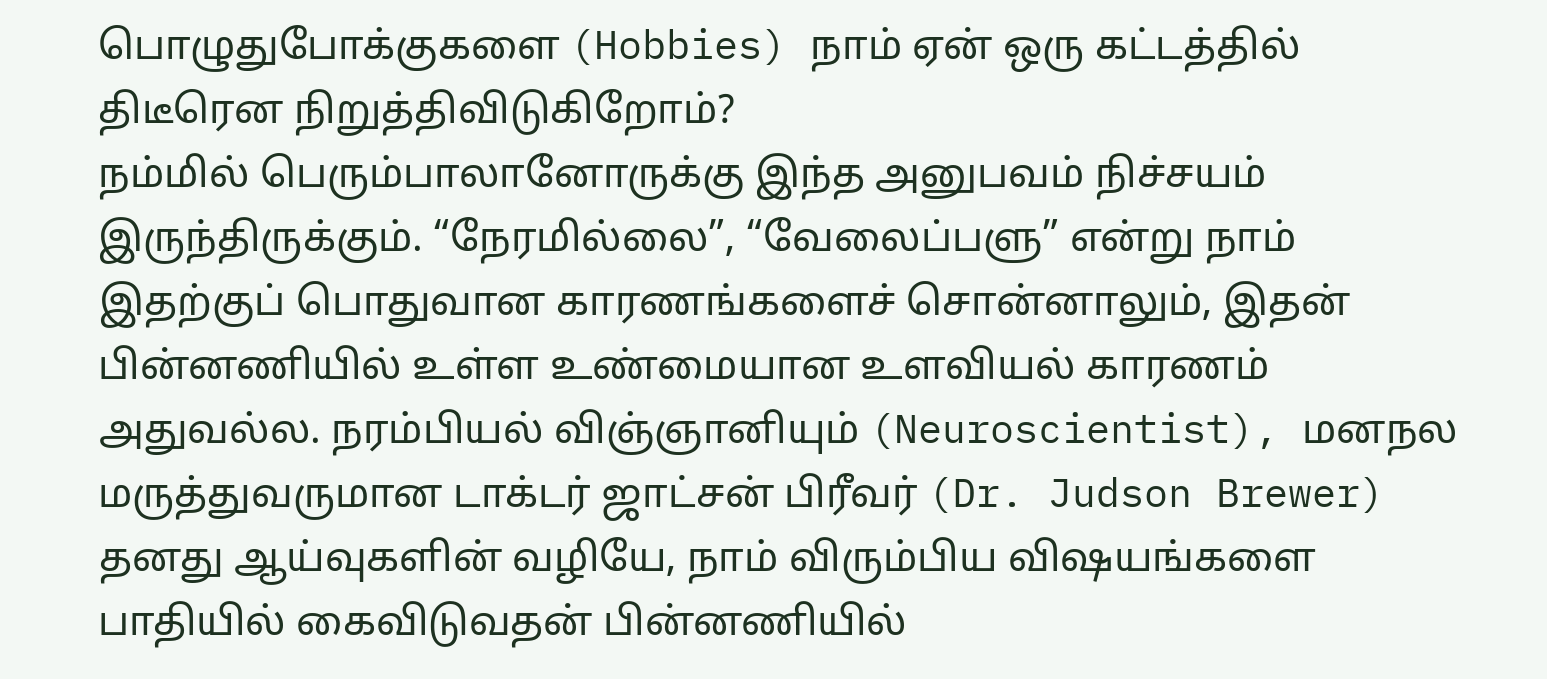பொழுதுபோக்குகளை (Hobbies) நாம் ஏன் ஒரு கட்டத்தில் திடீரென நிறுத்திவிடுகிறோம்?
நம்மில் பெரும்பாலானோருக்கு இந்த அனுபவம் நிச்சயம் இருந்திருக்கும். “நேரமில்லை”, “வேலைப்பளு” என்று நாம் இதற்குப் பொதுவான காரணங்களைச் சொன்னாலும், இதன் பின்னணியில் உள்ள உண்மையான உளவியல் காரணம் அதுவல்ல. நரம்பியல் விஞ்ஞானியும் (Neuroscientist), மனநல மருத்துவருமான டாக்டர் ஜாட்சன் பிரீவர் (Dr. Judson Brewer) தனது ஆய்வுகளின் வழியே, நாம் விரும்பிய விஷயங்களை பாதியில் கைவிடுவதன் பின்னணியில்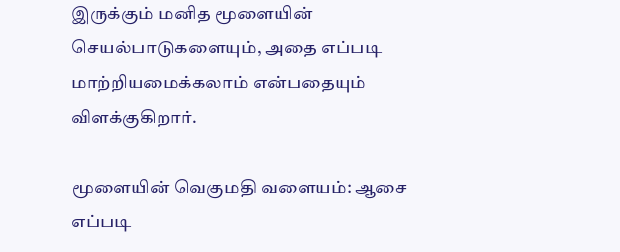இருக்கும் மனித மூளையின் செயல்பாடுகளையும், அதை எப்படி மாற்றியமைக்கலாம் என்பதையும் விளக்குகிறார்.

மூளையின் வெகுமதி வளையம்: ஆசை எப்படி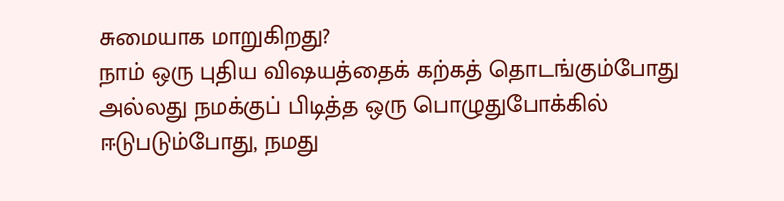சுமையாக மாறுகிறது?
நாம் ஒரு புதிய விஷயத்தைக் கற்கத் தொடங்கும்போது அல்லது நமக்குப் பிடித்த ஒரு பொழுதுபோக்கில் ஈடுபடும்போது, நமது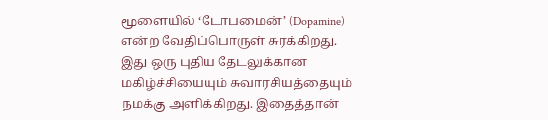மூளையில் ‘டோபமைன்’ (Dopamine) என்ற வேதிப்பொருள் சுரக்கிறது. இது ஒரு புதிய தேடலுக்கான மகிழ்ச்சியையும் சுவாரசியத்தையும் நமக்கு அளிக்கிறது. இதைத்தான்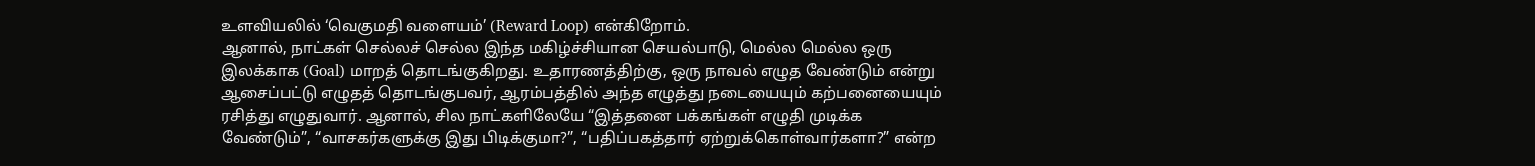உளவியலில் ‘வெகுமதி வளையம்’ (Reward Loop) என்கிறோம்.
ஆனால், நாட்கள் செல்லச் செல்ல இந்த மகிழ்ச்சியான செயல்பாடு, மெல்ல மெல்ல ஒரு இலக்காக (Goal) மாறத் தொடங்குகிறது. உதாரணத்திற்கு, ஒரு நாவல் எழுத வேண்டும் என்று ஆசைப்பட்டு எழுதத் தொடங்குபவர், ஆரம்பத்தில் அந்த எழுத்து நடையையும் கற்பனையையும் ரசித்து எழுதுவார். ஆனால், சில நாட்களிலேயே “இத்தனை பக்கங்கள் எழுதி முடிக்க வேண்டும்”, “வாசகர்களுக்கு இது பிடிக்குமா?”, “பதிப்பகத்தார் ஏற்றுக்கொள்வார்களா?” என்ற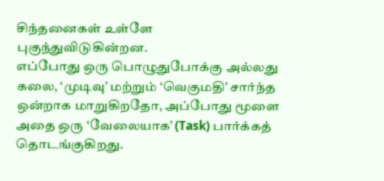சிந்தனைகள் உள்ளே புகுந்துவிடுகின்றன.
எப்போது ஒரு பொழுதுபோக்கு அல்லது கலை, ‘முடிவு’ மற்றும் ‘வெகுமதி’ சார்ந்த ஒன்றாக மாறுகிறதோ, அப்போது மூளை அதை ஒரு ‘வேலையாக’ (Task) பார்க்கத் தொடங்குகிறது.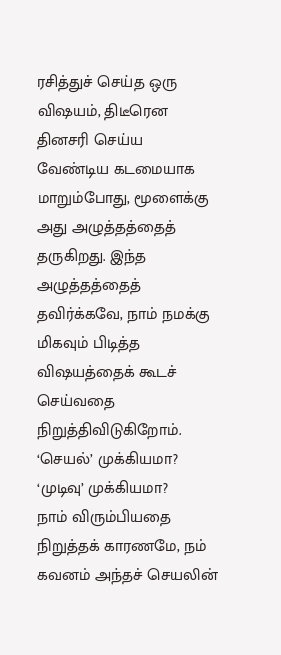ரசித்துச் செய்த ஒரு விஷயம், திடீரென தினசரி செய்ய வேண்டிய கடமையாக மாறும்போது, மூளைக்கு அது அழுத்தத்தைத் தருகிறது. இந்த அழுத்தத்தைத் தவிர்க்கவே, நாம் நமக்கு மிகவும் பிடித்த விஷயத்தைக் கூடச் செய்வதை நிறுத்திவிடுகிறோம்.
‘செயல்’ முக்கியமா? ‘முடிவு’ முக்கியமா?
நாம் விரும்பியதை நிறுத்தக் காரணமே, நம் கவனம் அந்தச் செயலின்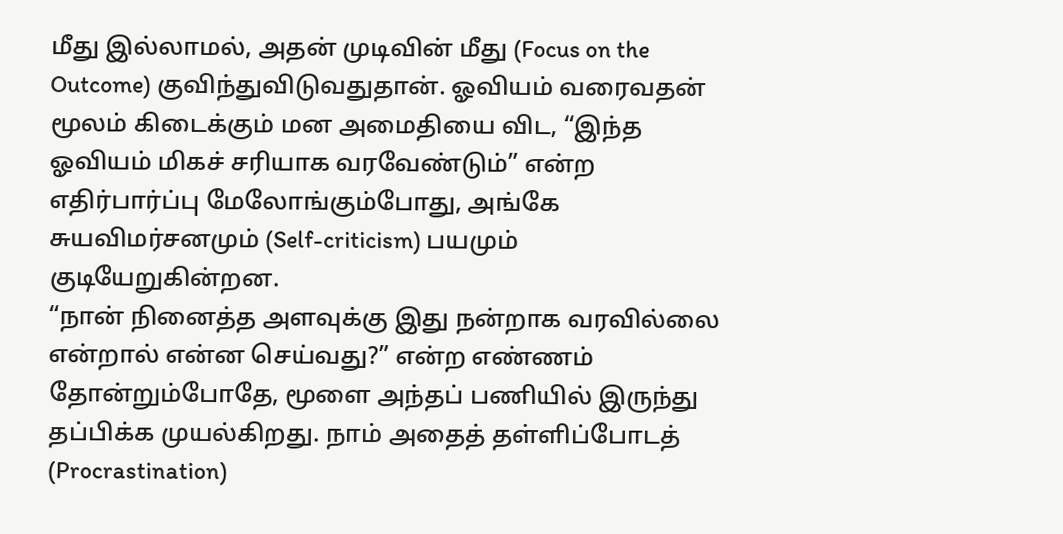மீது இல்லாமல், அதன் முடிவின் மீது (Focus on the Outcome) குவிந்துவிடுவதுதான். ஓவியம் வரைவதன் மூலம் கிடைக்கும் மன அமைதியை விட, “இந்த ஓவியம் மிகச் சரியாக வரவேண்டும்” என்ற எதிர்பார்ப்பு மேலோங்கும்போது, அங்கே சுயவிமர்சனமும் (Self-criticism) பயமும் குடியேறுகின்றன.
“நான் நினைத்த அளவுக்கு இது நன்றாக வரவில்லை என்றால் என்ன செய்வது?” என்ற எண்ணம் தோன்றும்போதே, மூளை அந்தப் பணியில் இருந்து தப்பிக்க முயல்கிறது. நாம் அதைத் தள்ளிப்போடத் (Procrastination)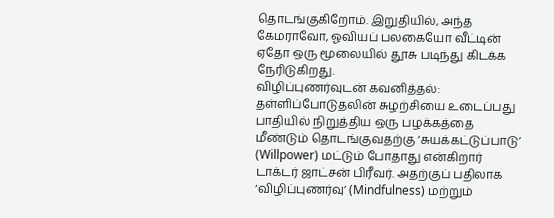தொடங்குகிறோம். இறுதியில், அந்த கேமராவோ, ஓவியப் பலகையோ வீட்டின் ஏதோ ஒரு மூலையில் தூசு படிந்து கிடக்க நேரிடுகிறது.
விழிப்புணர்வுடன் கவனித்தல்: தள்ளிப்போடுதலின் சுழற்சியை உடைப்பது
பாதியில் நிறுத்திய ஒரு பழக்கத்தை மீண்டும் தொடங்குவதற்கு ‘சுயக்கட்டுப்பாடு’ (Willpower) மட்டும் போதாது என்கிறார் டாக்டர் ஜாட்சன் பிரீவர். அதற்குப் பதிலாக ‘விழிப்புணர்வு’ (Mindfulness) மற்றும்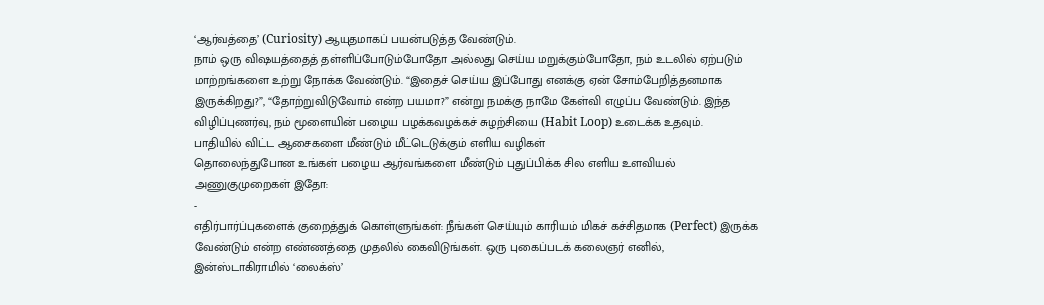‘ஆர்வத்தை’ (Curiosity) ஆயுதமாகப் பயன்படுத்த வேண்டும்.
நாம் ஒரு விஷயத்தைத் தள்ளிப்போடும்போதோ அல்லது செய்ய மறுக்கும்போதோ, நம் உடலில் ஏற்படும் மாற்றங்களை உற்று நோக்க வேண்டும். “இதைச் செய்ய இப்போது எனக்கு ஏன் சோம்பேறித்தனமாக இருக்கிறது?”, “தோற்றுவிடுவோம் என்ற பயமா?” என்று நமக்கு நாமே கேள்வி எழுப்ப வேண்டும். இந்த விழிப்புணர்வு, நம் மூளையின் பழைய பழக்கவழக்கச் சுழற்சியை (Habit Loop) உடைக்க உதவும்.
பாதியில் விட்ட ஆசைகளை மீண்டும் மீட்டெடுக்கும் எளிய வழிகள்
தொலைந்துபோன உங்கள் பழைய ஆர்வங்களை மீண்டும் புதுப்பிக்க சில எளிய உளவியல் அணுகுமுறைகள் இதோ:
-
எதிர்பார்ப்புகளைக் குறைத்துக் கொள்ளுங்கள்: நீங்கள் செய்யும் காரியம் மிகச் கச்சிதமாக (Perfect) இருக்க வேண்டும் என்ற எண்ணத்தை முதலில் கைவிடுங்கள். ஒரு புகைப்படக் கலைஞர் எனில், இன்ஸ்டாகிராமில் ‘லைக்ஸ்’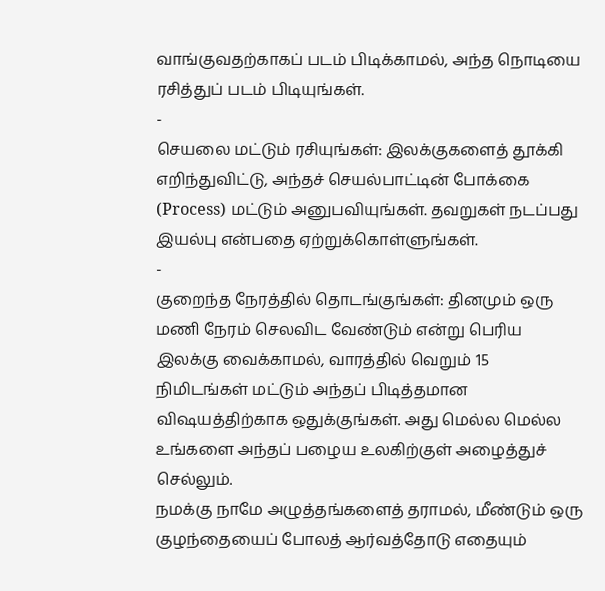வாங்குவதற்காகப் படம் பிடிக்காமல், அந்த நொடியை ரசித்துப் படம் பிடியுங்கள்.
-
செயலை மட்டும் ரசியுங்கள்: இலக்குகளைத் தூக்கி எறிந்துவிட்டு, அந்தச் செயல்பாட்டின் போக்கை (Process) மட்டும் அனுபவியுங்கள். தவறுகள் நடப்பது இயல்பு என்பதை ஏற்றுக்கொள்ளுங்கள்.
-
குறைந்த நேரத்தில் தொடங்குங்கள்: தினமும் ஒரு மணி நேரம் செலவிட வேண்டும் என்று பெரிய இலக்கு வைக்காமல், வாரத்தில் வெறும் 15 நிமிடங்கள் மட்டும் அந்தப் பிடித்தமான விஷயத்திற்காக ஒதுக்குங்கள். அது மெல்ல மெல்ல உங்களை அந்தப் பழைய உலகிற்குள் அழைத்துச் செல்லும்.
நமக்கு நாமே அழுத்தங்களைத் தராமல், மீண்டும் ஒரு குழந்தையைப் போலத் ஆர்வத்தோடு எதையும்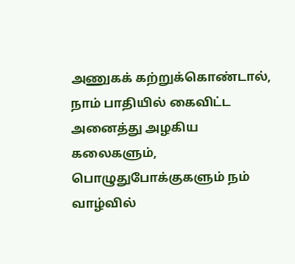அணுகக் கற்றுக்கொண்டால், நாம் பாதியில் கைவிட்ட அனைத்து அழகிய கலைகளும், பொழுதுபோக்குகளும் நம் வாழ்வில்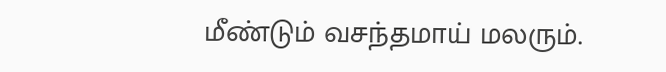மீண்டும் வசந்தமாய் மலரும்.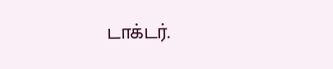டாக்டர்.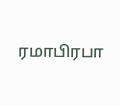ரமாபிரபா